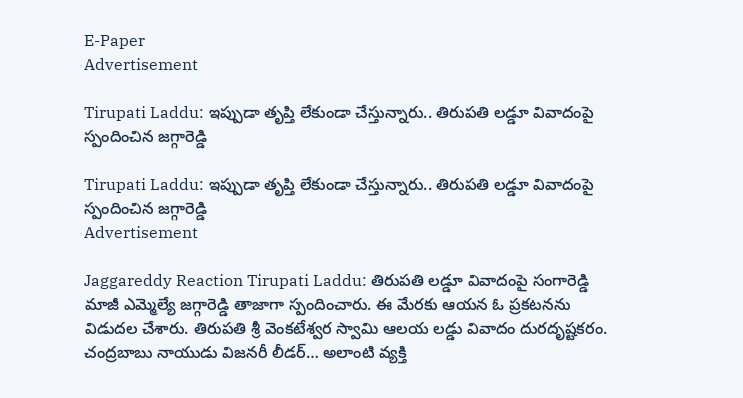E-Paper
Advertisement

Tirupati Laddu: ఇప్పుడా తృప్తి లేకుండా చేస్తున్నారు.. తిరుపతి లడ్డూ వివాదంపై స్పందించిన జగ్గారెడ్డి

Tirupati Laddu: ఇప్పుడా తృప్తి లేకుండా చేస్తున్నారు.. తిరుపతి లడ్డూ వివాదంపై స్పందించిన జగ్గారెడ్డి
Advertisement

Jaggareddy Reaction Tirupati Laddu: తిరుపతి లడ్డూ వివాదంపై సంగారెడ్డి మాజీ ఎమ్మెల్యే జగ్గారెడ్డి తాజాగా స్పందించారు. ఈ మేరకు ఆయన ఓ ప్రకటనను విడుదల చేశారు. తిరుపతి శ్రీ వెంకటేశ్వర స్వామి ఆలయ లడ్డు వివాదం దురదృష్టకరం. చంద్రబాబు నాయుడు విజనరీ లీడర్… అలాంటి వ్యక్తి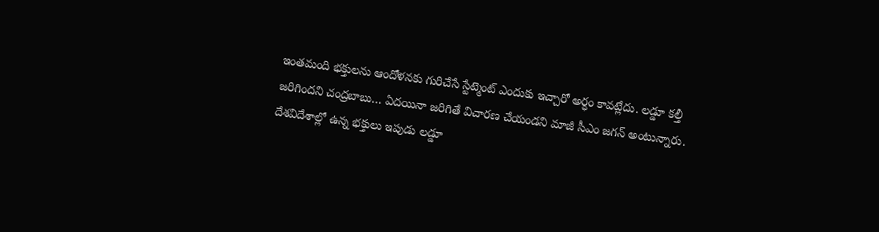ఇంతమంది భక్తులను ఆందోళనకు గురిచేసే స్టేట్మెంట్ ఎందుకు ఇచ్చారో అర్ధం కావట్లేదు. లడ్డూ కల్తీ జరిగిందని చంద్రబాబు… ఏదయినా జరిగితే విచారణ చేయండని మాజీ సీఎం జగన్ అంటున్నారు. దేశవిదేశాల్లో ఉన్న భక్తులు ఇపుడు లడ్డూ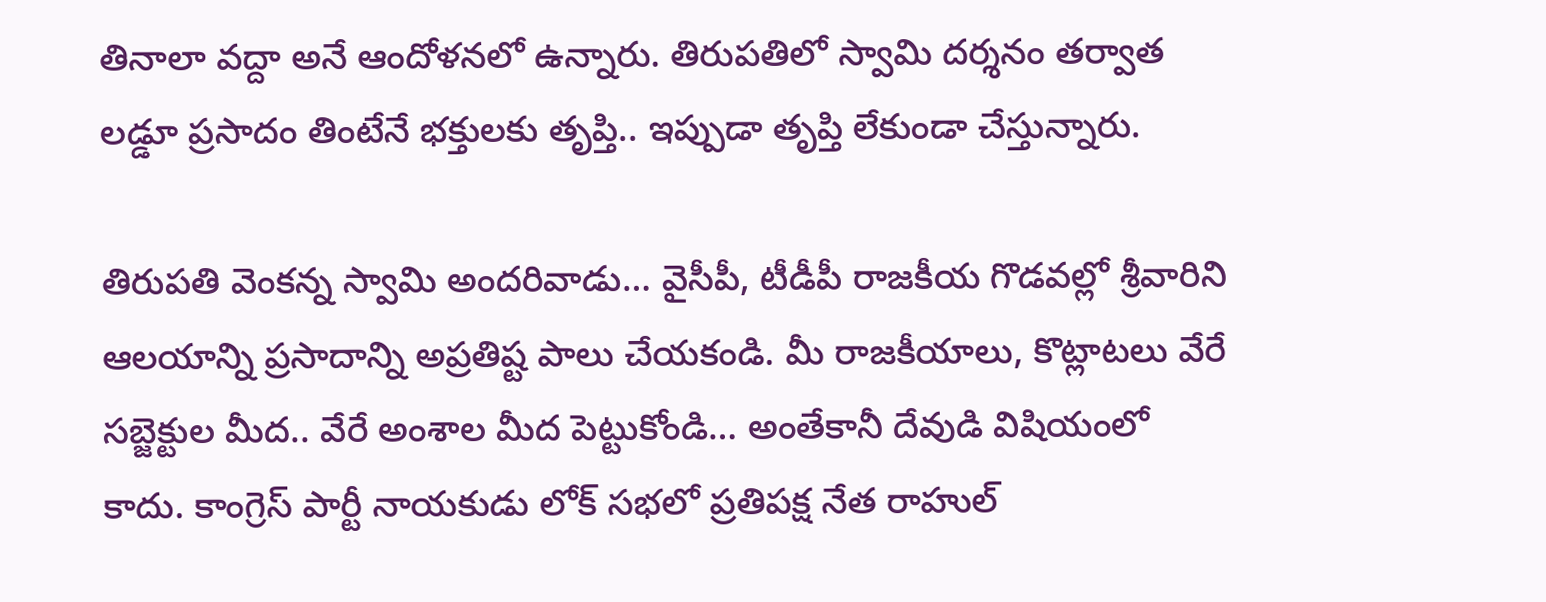తినాలా వద్దా అనే ఆందోళనలో ఉన్నారు. తిరుపతిలో స్వామి దర్శనం తర్వాత లడ్డూ ప్రసాదం తింటేనే భక్తులకు తృప్తి.. ఇప్పుడా తృప్తి లేకుండా చేస్తున్నారు.

తిరుపతి వెంకన్న స్వామి అందరివాడు… వైసీపీ, టీడీపీ రాజకీయ గొడవల్లో శ్రీవారిని ఆలయాన్ని ప్రసాదాన్ని అప్రతిష్ట పాలు చేయకండి. మీ రాజకీయాలు, కొట్లాటలు వేరే సబ్జెక్టుల మీద.. వేరే అంశాల మీద పెట్టుకోండి… అంతేకానీ దేవుడి విషియంలో కాదు. కాంగ్రెస్ పార్టీ నాయకుడు లోక్ సభలో ప్రతిపక్ష నేత రాహుల్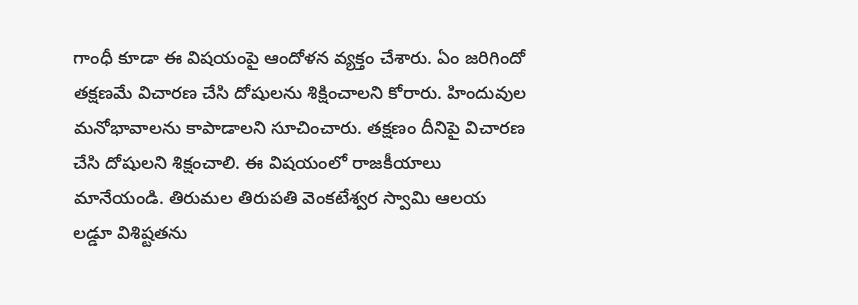గాంధీ కూడా ఈ విషయంపై ఆందోళన వ్యక్తం చేశారు. ఏం జరిగిందో తక్షణమే విచారణ చేసి దోషులను శిక్షించాలని కోరారు. హిందువుల మనోభావాలను కాపాడాలని సూచించారు. తక్షణం దీనిపై విచారణ చేసి దోషులని శిక్షంచాలి. ఈ విషయంలో రాజకీయాలు మానేయండి. తిరుమల తిరుపతి వెంకటేశ్వర స్వామి ఆలయ లడ్డూ విశిష్టతను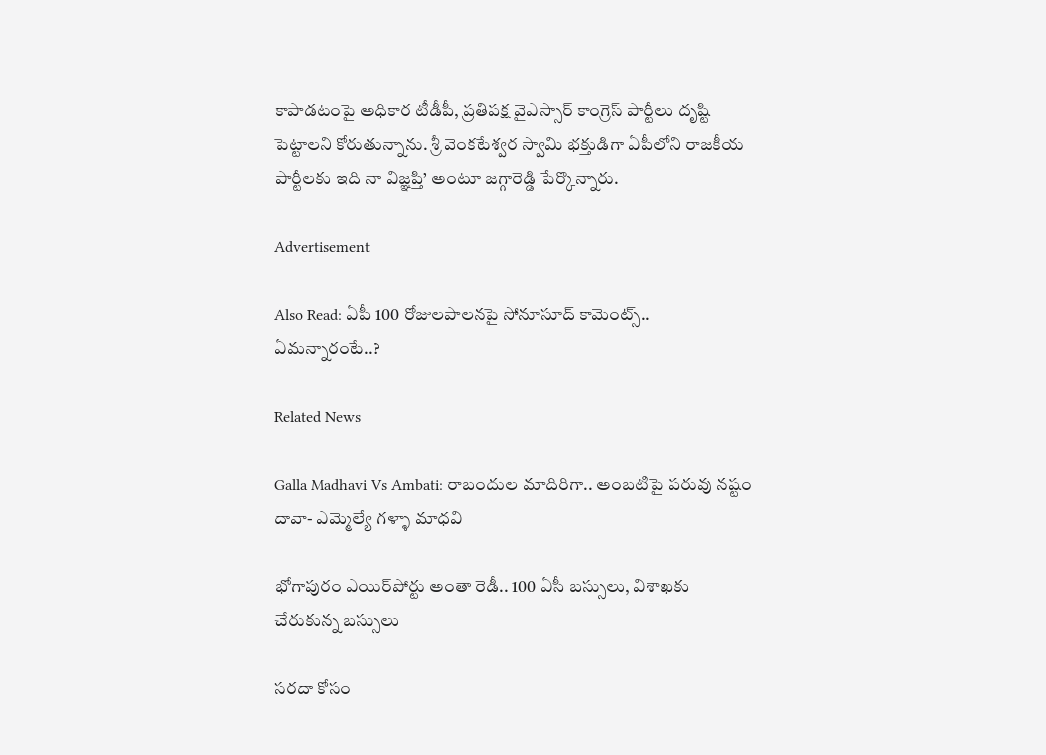కాపాడటంపై అధికార టీడీపీ, ప్రతిపక్ష వైఎస్సార్ కాంగ్రెస్ పార్టీలు దృష్టి పెట్టాలని కోరుతున్నాను. శ్రీ వెంకటేశ్వర స్వామి భక్తుడిగా ఏపీలోని రాజకీయ పార్టీలకు ఇది నా విజ్ఞప్తి’ అంటూ జగ్గారెడ్డి పేర్కొన్నారు.

Advertisement

Also Read: ఏపీ 100 రోజులపాలనపై సోనూసూద్ కామెంట్స్.. ఏమన్నారంటే..?

Related News

Galla Madhavi Vs Ambati: రాబందుల మాదిరిగా.. అంబటిపై పరువు నష్టం దావా- ఎమ్మెల్యే గళ్ళా మాధవి

భోగాపురం ఎయిర్‌పోర్టు అంతా రెడీ.. 100 ఏసీ బస్సులు, విశాఖకు చేరుకున్న బస్సులు

సరదా కోసం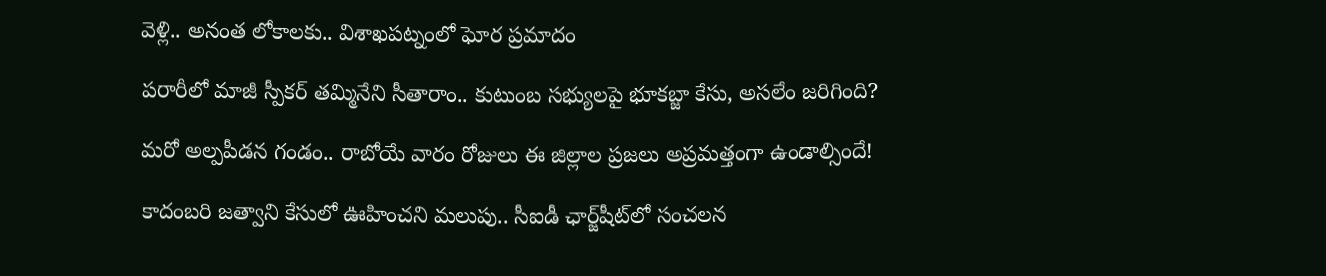వెళ్లి.. అనంత లోకాలకు.. విశాఖపట్నంలో ఘోర ప్రమాదం

పరారీలో మాజీ స్పీకర్ తమ్మినేని సీతారాం.. కుటుంబ సభ్యులపై భూకబ్జా కేసు, అసలేం జరిగింది?

మరో అల్పపీడన గండం.. రాబోయే వారం రోజులు ఈ జిల్లాల ప్రజలు అప్రమత్తంగా ఉండాల్సిందే!

కాదంబరి జత్వాని కేసులో ఊహించని మలుపు.. సీఐడీ ఛార్జ్‌షీట్‌లో సంచలన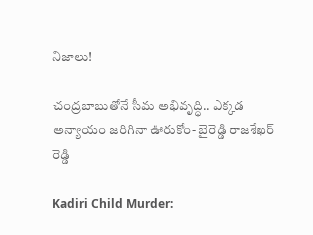నిజాలు!

చంద్రబాబుతోనే సీమ అభివృద్ధి.. ఎక్కడ అన్యాయం జరిగినా ఊరుకోం- బైరెడ్డి రాజశేఖర్ రెడ్డి

Kadiri Child Murder: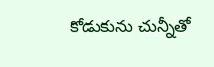కోడుకును చున్నీతో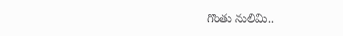గొంతు నులిమి..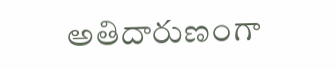అతిదారుణంగా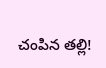చంపిన తల్లి!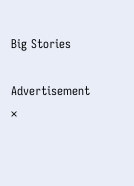Big Stories

Advertisement
×